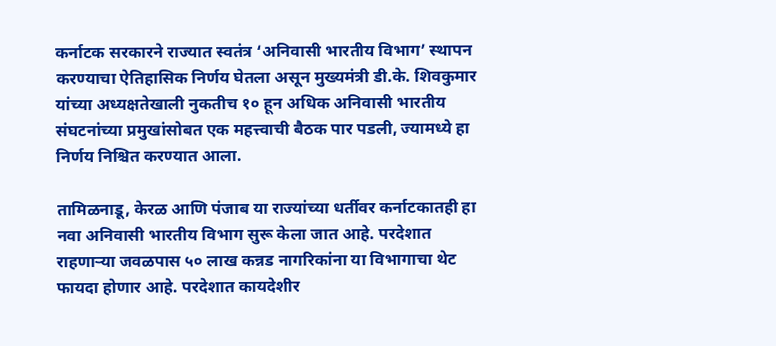कर्नाटक सरकारने राज्यात स्वतंत्र ‘अनिवासी भारतीय विभाग’ स्थापन करण्याचा ऐतिहासिक निर्णय घेतला असून मुख्यमंत्री डी.के. शिवकुमार यांच्या अध्यक्षतेखाली नुकतीच १० हून अधिक अनिवासी भारतीय संघटनांच्या प्रमुखांसोबत एक महत्त्वाची बैठक पार पडली, ज्यामध्ये हा निर्णय निश्चित करण्यात आला.

तामिळनाडू, केरळ आणि पंजाब या राज्यांच्या धर्तीवर कर्नाटकातही हा नवा अनिवासी भारतीय विभाग सुरू केला जात आहे. परदेशात राहणाऱ्या जवळपास ५० लाख कन्नड नागरिकांना या विभागाचा थेट फायदा होणार आहे. परदेशात कायदेशीर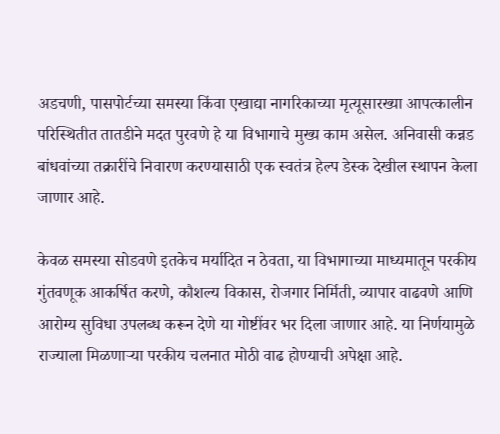अडचणी, पासपोर्टच्या समस्या किंवा एखाद्या नागरिकाच्या मृत्यूसारख्या आपत्कालीन परिस्थितीत तातडीने मदत पुरवणे हे या विभागाचे मुख्य काम असेल. अनिवासी कन्नड बांधवांच्या तक्रारींचे निवारण करण्यासाठी एक स्वतंत्र हेल्प डेस्क देखील स्थापन केला जाणार आहे.

केवळ समस्या सोडवणे इतकेच मर्यादित न ठेवता, या विभागाच्या माध्यमातून परकीय गुंतवणूक आकर्षित करणे, कौशल्य विकास, रोजगार निर्मिती, व्यापार वाढवणे आणि आरोग्य सुविधा उपलब्ध करून देणे या गोष्टींवर भर दिला जाणार आहे. या निर्णयामुळे राज्याला मिळणाऱ्या परकीय चलनात मोठी वाढ होण्याची अपेक्षा आहे.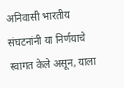अनिवासी भारतीय संघटनांनी या निर्णयाचे स्वागत केले असून, याला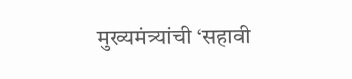मुख्यमंत्र्यांची ‘सहावी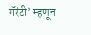गॅरंटी’ म्हणून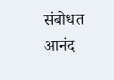संबोधत आनंद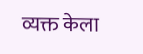व्यक्त केला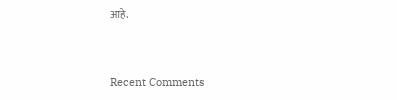आहे.


Recent Comments